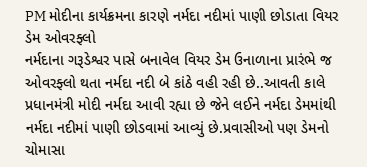PM મોદીના કાર્યક્રમના કારણે નર્મદા નદીમાં પાણી છોડાતા વિયર ડેમ ઓવરફ્લો
નર્મદાના ગરૂડેશ્વર પાસે બનાવેલ વિયર ડેમ ઉનાળાના પ્રારંભે જ ઓવરફ્લો થતા નર્મદા નદી બે કાંઠે વહી રહી છે..આવતી કાલે પ્રધાનમંત્રી મોદી નર્મદા આવી રહ્યા છે જેને લઈને નર્મદા ડેમમાંથી નર્મદા નદીમાં પાણી છોડવામાં આવ્યું છે.પ્રવાસીઓ પણ ડેમનો ચોમાસા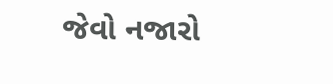જેવો નજારો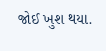જોઈ ખુશ થયા.